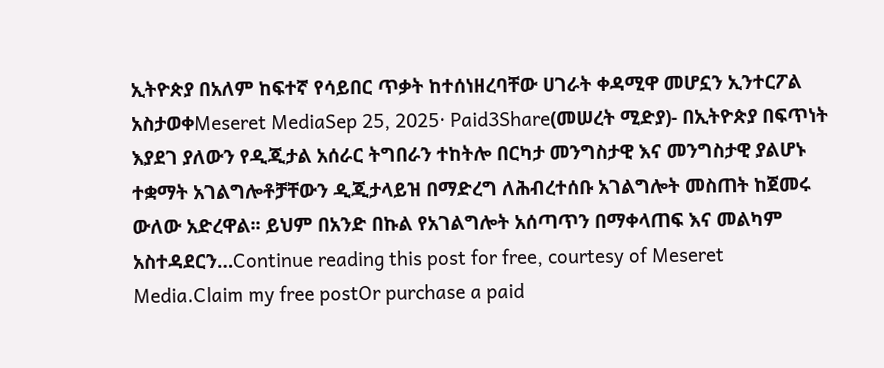ኢትዮጵያ በአለም ከፍተኛ የሳይበር ጥቃት ከተሰነዘረባቸው ሀገራት ቀዳሚዋ መሆኗን ኢንተርፖል አስታወቀMeseret MediaSep 25, 2025∙ Paid3Share(መሠረት ሚድያ)- በኢትዮጵያ በፍጥነት እያደገ ያለውን የዲጂታል አሰራር ትግበራን ተከትሎ በርካታ መንግስታዊ እና መንግስታዊ ያልሆኑ ተቋማት አገልግሎቶቻቸውን ዲጂታላይዝ በማድረግ ለሕብረተሰቡ አገልግሎት መስጠት ከጀመሩ ውለው አድረዋል፡፡ ይህም በአንድ በኩል የአገልግሎት አሰጣጥን በማቀላጠፍ እና መልካም አስተዳደርን…Continue reading this post for free, courtesy of Meseret Media.Claim my free postOr purchase a paid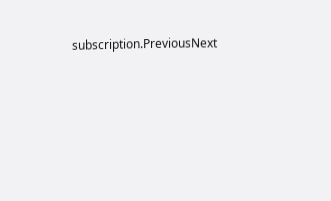subscription.PreviousNext